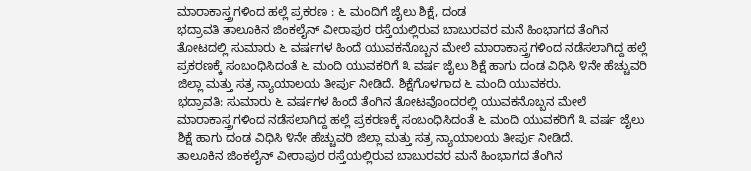ಮಾರಾಕಾಸ್ತ್ರಗಳಿಂದ ಹಲ್ಲೆ ಪ್ರಕರಣ : ೬ ಮಂದಿಗೆ ಜೈಲು ಶಿಕ್ಷೆ, ದಂಡ
ಭದ್ರಾವತಿ ತಾಲೂಕಿನ ಜಿಂಕಲೈನ್ ವೀರಾಪುರ ರಸ್ತೆಯಲ್ಲಿರುವ ಬಾಬುರವರ ಮನೆ ಹಿಂಭಾಗದ ತೆಂಗಿನ ತೋಟದಲ್ಲಿ ಸುಮಾರು ೬ ವರ್ಷಗಳ ಹಿಂದೆ ಯುವಕನೊಬ್ಬನ ಮೇಲೆ ಮಾರಾಕಾಸ್ತ್ರಗಳಿಂದ ನಡೆಸಲಾಗಿದ್ದ ಹಲ್ಲೆ ಪ್ರಕರಣಕ್ಕೆ ಸಂಬಂಧಿಸಿದಂತೆ ೬ ಮಂದಿ ಯುವಕರಿಗೆ ೩ ವರ್ಷ ಜೈಲು ಶಿಕ್ಷೆ ಹಾಗು ದಂಡ ವಿಧಿಸಿ ೪ನೇ ಹೆಚ್ಚುವರಿ ಜಿಲ್ಲಾ ಮತ್ತು ಸತ್ರ ನ್ಯಾಯಾಲಯ ತೀರ್ಪು ನೀಡಿದೆ. ಶಿಕ್ಷೆಗೊಳಗಾದ ೬ ಮಂದಿ ಯುವಕರು.
ಭದ್ರಾವತಿ: ಸುಮಾರು ೬ ವರ್ಷಗಳ ಹಿಂದೆ ತೆಂಗಿನ ತೋಟವೊಂದರಲ್ಲಿ ಯುವಕನೊಬ್ಬನ ಮೇಲೆ ಮಾರಾಕಾಸ್ತ್ರಗಳಿಂದ ನಡೆಸಲಾಗಿದ್ದ ಹಲ್ಲೆ ಪ್ರಕರಣಕ್ಕೆ ಸಂಬಂಧಿಸಿದಂತೆ ೬ ಮಂದಿ ಯುವಕರಿಗೆ ೩ ವರ್ಷ ಜೈಲು ಶಿಕ್ಷೆ ಹಾಗು ದಂಡ ವಿಧಿಸಿ ೪ನೇ ಹೆಚ್ಚುವರಿ ಜಿಲ್ಲಾ ಮತ್ತು ಸತ್ರ ನ್ಯಾಯಾಲಯ ತೀರ್ಪು ನೀಡಿದೆ.
ತಾಲೂಕಿನ ಜಿಂಕಲೈನ್ ವೀರಾಪುರ ರಸ್ತೆಯಲ್ಲಿರುವ ಬಾಬುರವರ ಮನೆ ಹಿಂಭಾಗದ ತೆಂಗಿನ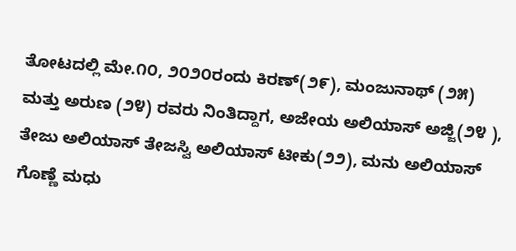ತೋಟದಲ್ಲಿ ಮೇ.೧೦, ೨೦೨೦ರಂದು ಕಿರಣ್(೨೯), ಮಂಜುನಾಥ್ (೨೫) ಮತ್ತು ಅರುಣ (೨೪) ರವರು ನಿಂತಿದ್ದಾಗ, ಅಜೇಯ ಅಲಿಯಾಸ್ ಅಜ್ಜಿ(೨೪ ), ತೇಜು ಅಲಿಯಾಸ್ ತೇಜಸ್ವಿ ಅಲಿಯಾಸ್ ಟೀಕು(೨೨), ಮನು ಅಲಿಯಾಸ್ ಗೊಣ್ಣೆ ಮಧು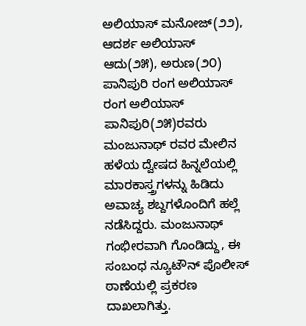ಅಲಿಯಾಸ್ ಮನೋಜ್(೨೨), ಆದರ್ಶ ಅಲಿಯಾಸ್ ಆದು(೨೫), ಅರುಣ(೨೦) ಪಾನಿಪುರಿ ರಂಗ ಅಲಿಯಾಸ್ ರಂಗ ಅಲಿಯಾಸ್ ಪಾನಿಪುರಿ(೨೫)ರವರು ಮಂಜುನಾಥ್ ರವರ ಮೇಲಿನ ಹಳೆಯ ದ್ವೇಷದ ಹಿನ್ನಲೆಯಲ್ಲಿ ಮಾರಕಾಸ್ತ್ರಗಳನ್ನು ಹಿಡಿದು ಅವಾಚ್ಯ ಶಬ್ದಗಳೊಂದಿಗೆ ಹಲ್ಲೆ ನಡೆಸಿದ್ದರು. ಮಂಜುನಾಥ್ ಗಂಭೀರವಾಗಿ ಗೊಂಡಿದ್ದು, ಈ ಸಂಬಂಧ ನ್ಯೂಟೌನ್ ಪೊಲೀಸ್ ಠಾಣೆಯಲ್ಲಿ ಪ್ರಕರಣ ದಾಖಲಾಗಿತ್ತು.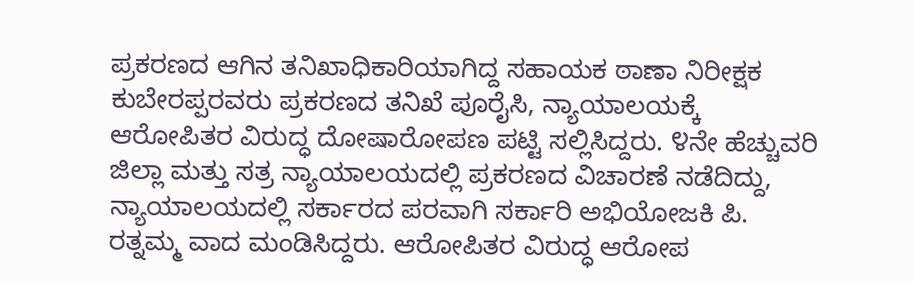ಪ್ರಕರಣದ ಆಗಿನ ತನಿಖಾಧಿಕಾರಿಯಾಗಿದ್ದ ಸಹಾಯಕ ಠಾಣಾ ನಿರೀಕ್ಷಕ ಕುಬೇರಪ್ಪರವರು ಪ್ರಕರಣದ ತನಿಖೆ ಪೂರೈಸಿ, ನ್ಯಾಯಾಲಯಕ್ಕೆ ಆರೋಪಿತರ ವಿರುದ್ಧ ದೋಷಾರೋಪಣ ಪಟ್ಟಿ ಸಲ್ಲಿಸಿದ್ದರು. ೪ನೇ ಹೆಚ್ಚುವರಿ ಜಿಲ್ಲಾ ಮತ್ತು ಸತ್ರ ನ್ಯಾಯಾಲಯದಲ್ಲಿ ಪ್ರಕರಣದ ವಿಚಾರಣೆ ನಡೆದಿದ್ದು, ನ್ಯಾಯಾಲಯದಲ್ಲಿ ಸರ್ಕಾರದ ಪರವಾಗಿ ಸರ್ಕಾರಿ ಅಭಿಯೋಜಕಿ ಪಿ. ರತ್ನಮ್ಮ ವಾದ ಮಂಡಿಸಿದ್ದರು. ಆರೋಪಿತರ ವಿರುದ್ಧ ಆರೋಪ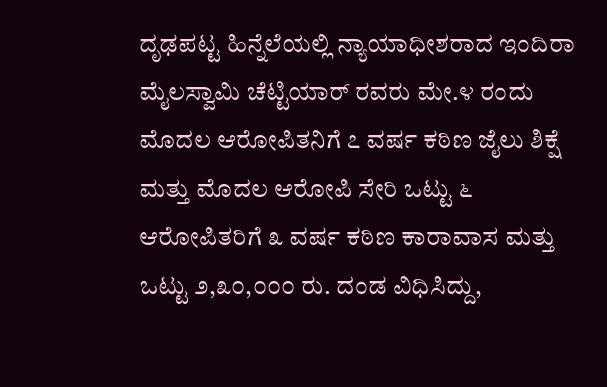ದೃಢಪಟ್ಟ ಹಿನ್ನೆಲೆಯಲ್ಲಿ ನ್ಯಾಯಾಧೀಶರಾದ ಇಂದಿರಾ ಮೈಲಸ್ವಾಮಿ ಚೆಟ್ಟಿಯಾರ್ ರವರು ಮೇ.೪ ರಂದು ಮೊದಲ ಆರೋಪಿತನಿಗೆ ೭ ವರ್ಷ ಕಠಿಣ ಜೈಲು ಶಿಕ್ಷೆ ಮತ್ತು ಮೊದಲ ಆರೋಪಿ ಸೇರಿ ಒಟ್ಟು ೬ ಆರೋಪಿತರಿಗೆ ೩ ವರ್ಷ ಕಠಿಣ ಕಾರಾವಾಸ ಮತ್ತು ಒಟ್ಟು ೨,೩೦,೦೦೦ ರು. ದಂಡ ವಿಧಿಸಿದ್ದು,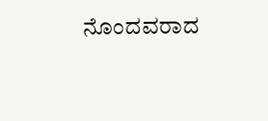ನೊಂದವರಾದ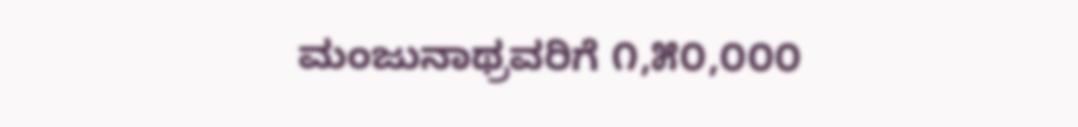ಮಂಜುನಾಥ್ರವರಿಗೆ ೧,೫೦,೦೦೦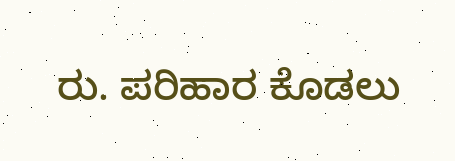ರು. ಪರಿಹಾರ ಕೊಡಲು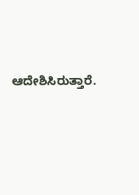ಆದೇಶಿಸಿರುತ್ತಾರೆ.